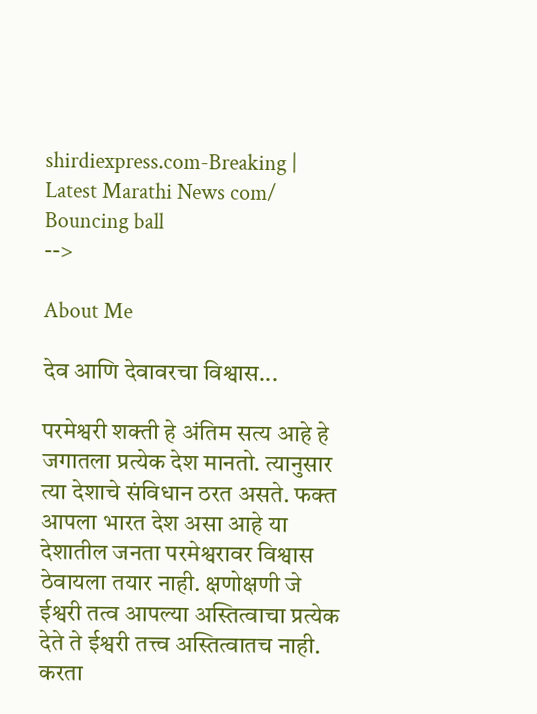shirdiexpress.com-Breaking | Latest Marathi News com/
Bouncing ball
-->

About Me

देव आणि देवावरचा विश्वास...

परमेश्वरी शक्ती हे अंतिम सत्य आहे हे जगातला प्रत्येक देश मानतो. त्यानुसार त्या देशाचे संविधान ठरत असते. फक्त आपला भारत देश असा आहे या देशातील जनता परमेश्वरावर विश्वास ठेवायला तयार नाही. क्षणोक्षणी जे ईश्वरी तत्व आपल्या अस्तित्वाचा प्रत्येक देते ते ईश्वरी तत्त्व अस्तित्वातच नाही. करता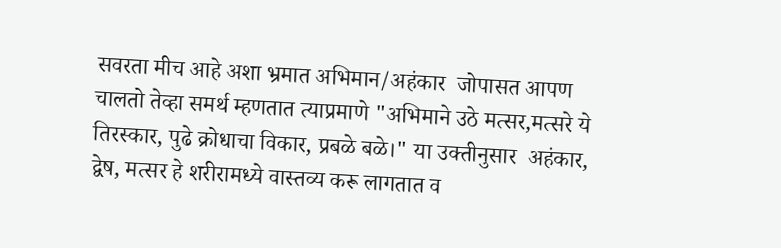सवरता मीच आहे अशा भ्रमात अभिमान/अहंकार  जोपासत आपण चालतो तेव्हा समर्थ म्हणतात त्याप्रमाणे "अभिमाने उठे मत्सर,मत्सरे ये तिरस्कार, पुढे क्रोधाचा विकार, प्रबळे बळे।" या उक्तीनुसार  अहंकार, द्वेष, मत्सर हे शरीरामध्ये वास्तव्य करू लागतात व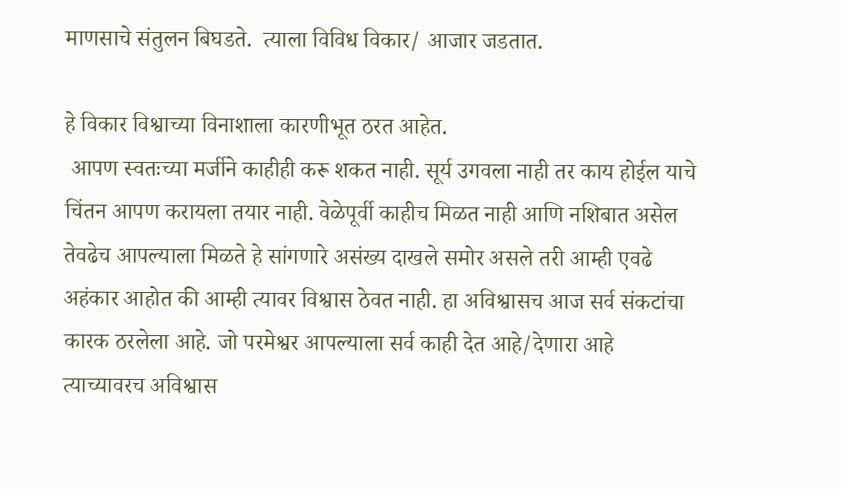माणसाचे संतुलन बिघडते.  त्याला विविध विकार/ आजार जडतात.

हे विकार विश्वाच्या विनाशाला कारणीभूत ठरत आहेत.
 आपण स्वतःच्या मर्जीने काहीही करू शकत नाही. सूर्य उगवला नाही तर काय होईल याचे चिंतन आपण करायला तयार नाही. वेळेपूर्वी काहीच मिळत नाही आणि नशिबात असेल तेवढेच आपल्याला मिळते हे सांगणारे असंख्य दाखले समोर असले तरी आम्ही एवढे अहंकार आहोत की आम्ही त्यावर विश्वास ठेवत नाही. हा अविश्वासच आज सर्व संकटांचा कारक ठरलेला आहे. जो परमेश्वर आपल्याला सर्व काही देत आहे/देणारा आहे त्याच्यावरच अविश्वास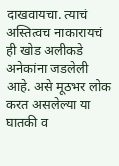दाखवायचा. त्याचं अस्तित्वच नाकारायचं ही खोड अलीकडे अनेकांना जडलेली आहे. असे मूठभर लोक करत असलेल्या या घातकी व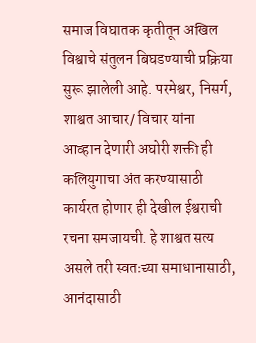समाज विघातक कृतीतून अखिल विश्वाचे संतुलन बिघडण्याची प्रक्रिया सुरू झालेली आहे. परमेश्वर, निसर्ग, शाश्वत आचार/ विचार यांना आव्हान देणारी अघोरी शक्ती ही कलियुगाचा अंत करण्यासाठी कार्यरत होणार ही देखील ईश्वराची रचना समजायची. हे शाश्वत सत्य असले तरी स्वतःच्या समाधानासाठी, आनंदासाठी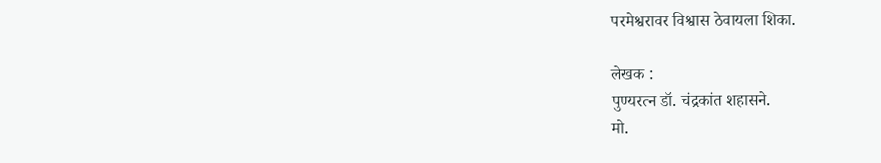परमेश्वरावर विश्वास ठेवायला शिका.

लेखक :
पुण्यरत्न डॉ. चंद्रकांत शहासने.
मो.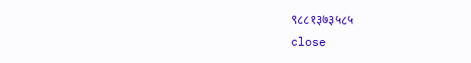९८८१३७३५८५
close